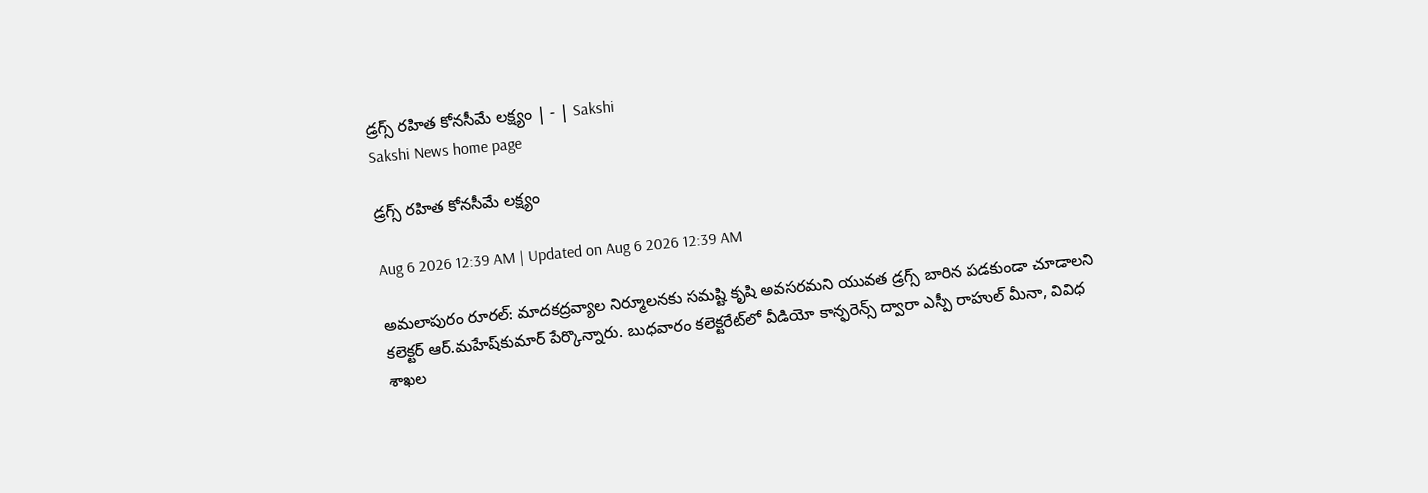డ్రగ్స్‌ రహిత కోనసీమే లక్ష్యం | - | Sakshi
Sakshi News home page

డ్రగ్స్‌ రహిత కోనసీమే లక్ష్యం

Aug 6 2026 12:39 AM | Updated on Aug 6 2026 12:39 AM

అమలాపురం రూరల్‌: మాదకద్రవ్యాల నిర్మూలనకు సమష్టి కృషి అవసరమని యువత డ్రగ్స్‌ బారిన పడకుండా చూడాలని కలెక్టర్‌ ఆర్‌.మహేష్‌కుమార్‌ పేర్కొన్నారు. బుధవారం కలెక్టరేట్‌లో వీడియో కాన్ఫరెన్స్‌ ద్వారా ఎస్పీ రాహుల్‌ మీనా, వివిధ శాఖల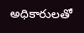అధికారులతో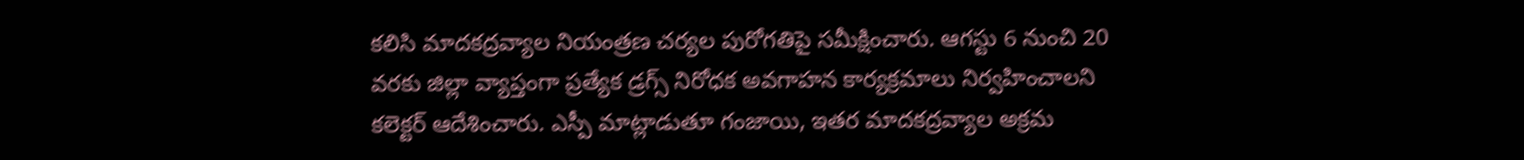కలిసి మాదకద్రవ్యాల నియంత్రణ చర్యల పురోగతిపై సమీక్షించారు. ఆగస్టు 6 నుంచి 20 వరకు జిల్లా వ్యాప్తంగా ప్రత్యేక డ్రగ్స్‌ నిరోధక అవగాహన కార్యక్రమాలు నిర్వహించాలని కలెక్టర్‌ ఆదేశించారు. ఎస్పీ మాట్లాడుతూ గంజాయి, ఇతర మాదకద్రవ్యాల అక్రమ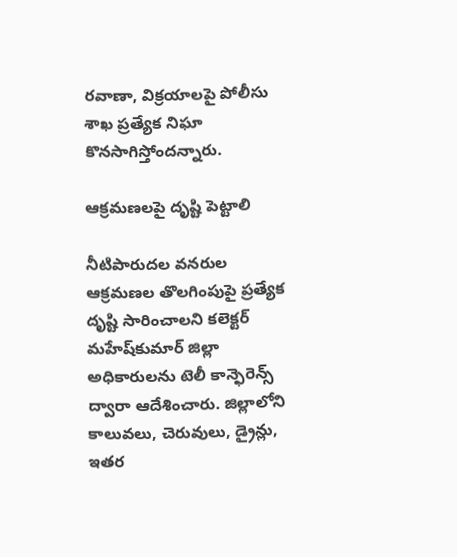రవాణా, విక్రయాలపై పోలీసు శాఖ ప్రత్యేక నిఘా కొనసాగిస్తోందన్నారు.

ఆక్రమణలపై దృష్టి పెట్టాలి

నీటిపారుదల వనరుల ఆక్రమణల తొలగింపుపై ప్రత్యేక దృష్టి సారించాలని కలెక్టర్‌ మహేష్‌కుమార్‌ జిల్లా అధికారులను టెలీ కాన్ఫెరెన్స్‌ ద్వారా ఆదేశించారు. జిల్లాలోని కాలువలు, చెరువులు, డ్రైన్లు, ఇతర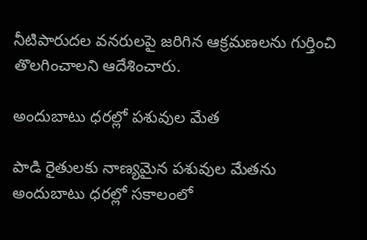నీటిపారుదల వనరులపై జరిగిన ఆక్రమణలను గుర్తించి తొలగించాలని ఆదేశించారు.

అందుబాటు ధరల్లో పశువుల మేత

పాడి రైతులకు నాణ్యమైన పశువుల మేతను అందుబాటు ధరల్లో సకాలంలో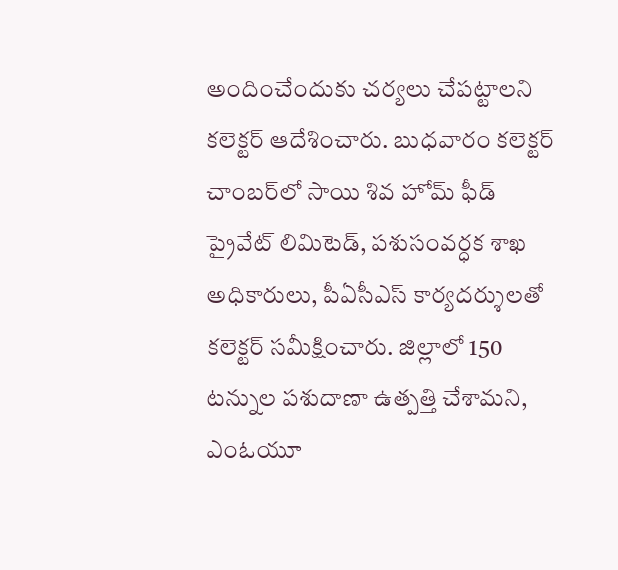అందించేందుకు చర్యలు చేపట్టాలని కలెక్టర్‌ ఆదేశించారు. బుధవారం కలెక్టర్‌ చాంబర్‌లో సాయి శివ హోమ్‌ ఫీడ్‌ ప్రైవేట్‌ లిమిటెడ్‌, పశుసంవర్ధక శాఖ అధికారులు, పీఏసీఎస్‌ కార్యదర్శులతో కలెక్టర్‌ సమీక్షించారు. జిల్లాలో 150 టన్నుల పశుదాణా ఉత్పత్తి చేశామని, ఎంఓయూ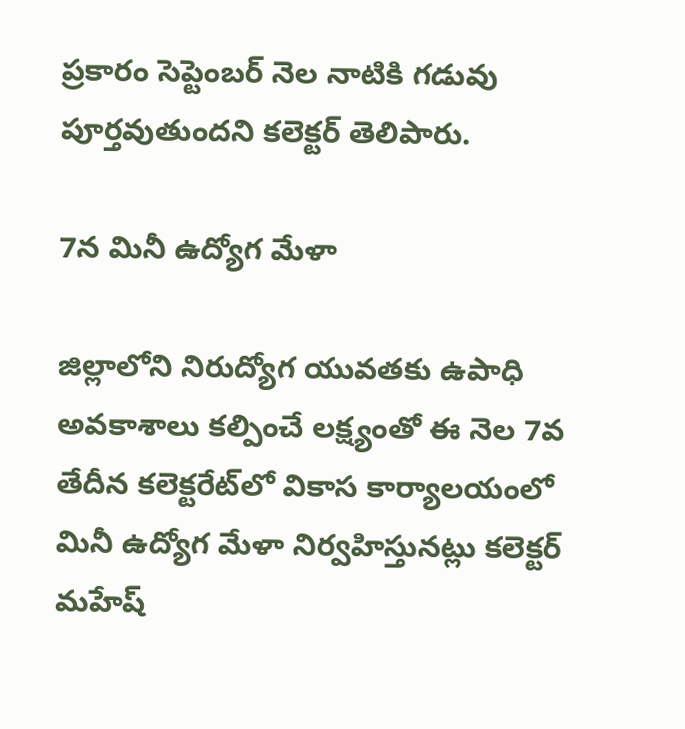ప్రకారం సెప్టెంబర్‌ నెల నాటికి గడువు పూర్తవుతుందని కలెక్టర్‌ తెలిపారు.

7న మినీ ఉద్యోగ మేళా

జిల్లాలోని నిరుద్యోగ యువతకు ఉపాధి అవకాశాలు కల్పించే లక్ష్యంతో ఈ నెల 7వ తేదీన కలెక్టరేట్‌లో వికాస కార్యాలయంలో మినీ ఉద్యోగ మేళా నిర్వహిస్తునట్లు కలెక్టర్‌ మహేష్‌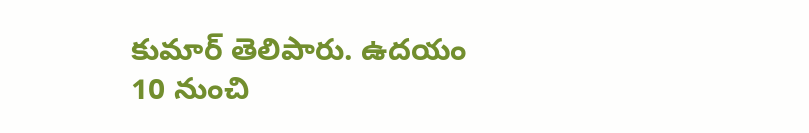కుమార్‌ తెలిపారు. ఉదయం 10 నుంచి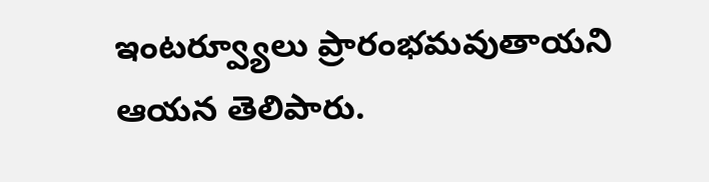ఇంటర్వ్యూలు ప్రారంభమవుతాయని ఆయన తెలిపారు.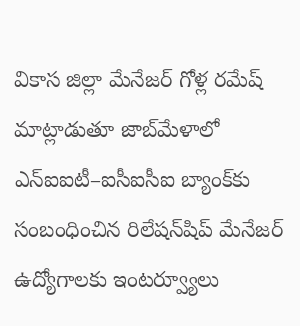వికాస జిల్లా మేనేజర్‌ గోళ్ల రమేష్‌ మాట్లాడుతూ జాబ్‌మేళాలో ఎన్‌ఐఐటీ–ఐసీఐసీఐ బ్యాంక్‌కు సంబంధించిన రిలేషన్‌షిప్‌ మేనేజర్‌ ఉద్యోగాలకు ఇంటర్వ్యూలు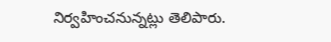నిర్వహించనున్నట్లు తెలిపారు.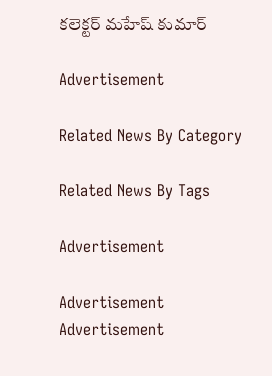కలెక్టర్‌ మహేష్‌ కుమార్‌

Advertisement

Related News By Category

Related News By Tags

Advertisement

Advertisement
Advertisement